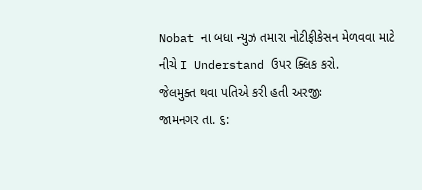Nobat ના બધા ન્યુઝ તમારા નોટીફીકેસન મેળવવા માટે નીચે I Understand ઉપર ક્લિક કરો.
જેલમુક્ત થવા પતિએ કરી હતી અરજીઃ
જામનગર તા. ૬: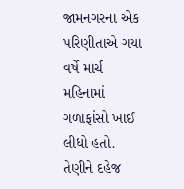જામનગરના એક પરિણીતાએ ગયા વર્ષે માર્ચ મહિનામાં ગળાફાંસો ખાઈ લીધો હતો. તેણીને દહેજ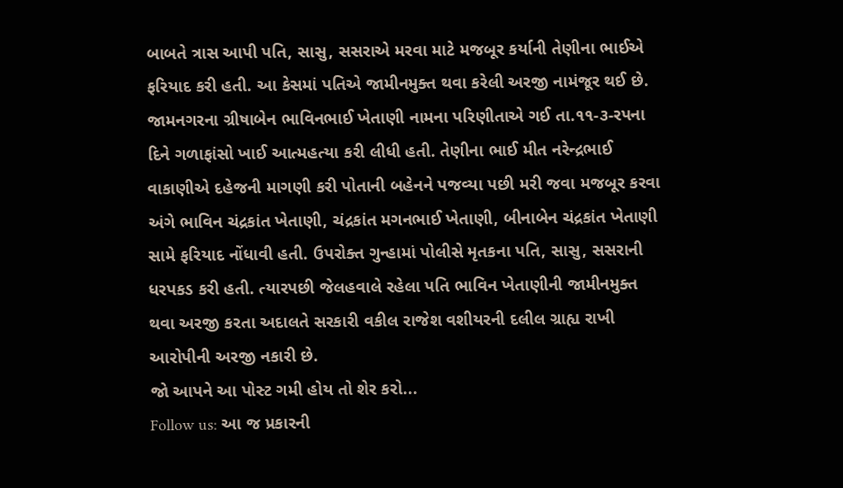બાબતે ત્રાસ આપી પતિ, સાસુ, સસરાએ મરવા માટે મજબૂર કર્યાની તેણીના ભાઈએ ફરિયાદ કરી હતી. આ કેસમાં પતિએ જામીનમુક્ત થવા કરેલી અરજી નામંજૂર થઈ છે.
જામનગરના ગ્રીષાબેન ભાવિનભાઈ ખેતાણી નામના પરિણીતાએ ગઈ તા.૧૧-૩-રપના દિને ગળાફાંસો ખાઈ આત્મહત્યા કરી લીધી હતી. તેણીના ભાઈ મીત નરેન્દ્રભાઈ વાકાણીએ દહેજની માગણી કરી પોતાની બહેનને પજવ્યા પછી મરી જવા મજબૂર કરવા અંગે ભાવિન ચંદ્રકાંત ખેતાણી, ચંદ્રકાંત મગનભાઈ ખેતાણી, બીનાબેન ચંદ્રકાંત ખેતાણી સામે ફરિયાદ નોંધાવી હતી. ઉપરોક્ત ગુન્હામાં પોલીસે મૃતકના પતિ, સાસુ, સસરાની ધરપકડ કરી હતી. ત્યારપછી જેલહવાલે રહેલા પતિ ભાવિન ખેતાણીની જામીનમુક્ત થવા અરજી કરતા અદાલતે સરકારી વકીલ રાજેશ વશીયરની દલીલ ગ્રાહ્ય રાખી આરોપીની અરજી નકારી છે.
જો આપને આ પોસ્ટ ગમી હોય તો શેર કરો...
Follow us: આ જ પ્રકારની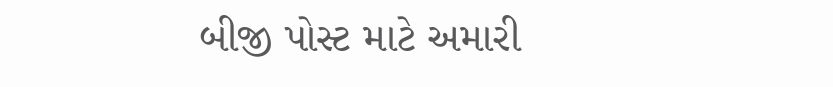બીજી પોસ્ટ માટે અમારી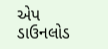એપ ડાઉનલોડ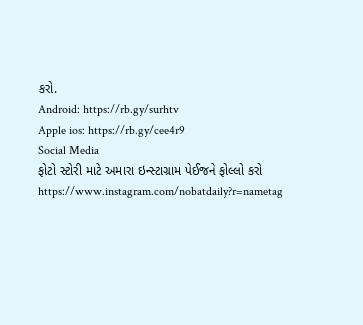કરો.
Android: https://rb.gy/surhtv
Apple ios: https://rb.gy/cee4r9
Social Media
ફોટો સ્ટોરી માટે અમારા ઇન્સ્ટાગ્રામ પેઈજને ફોલ્લો કરો
https://www.instagram.com/nobatdaily?r=nametag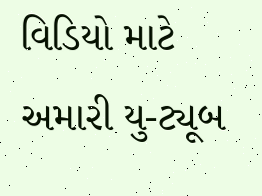વિડિયો માટે અમારી યુ-ટ્યૂબ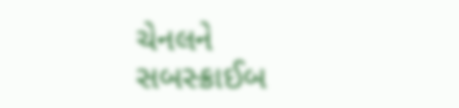ચેનલને સબસ્ક્રાઈબ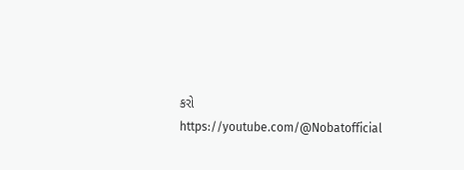કરો
https://youtube.com/@Nobatofficial